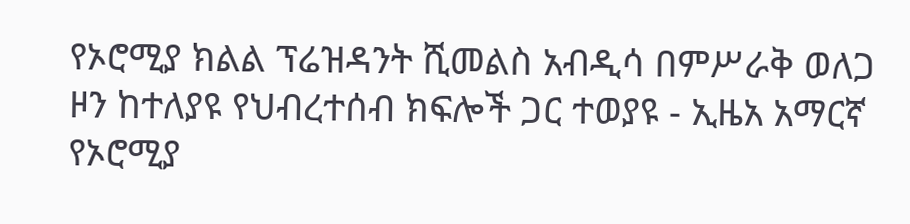የኦሮሚያ ክልል ፕሬዝዳንት ሺመልስ አብዲሳ በምሥራቅ ወለጋ ዞን ከተለያዩ የህብረተሰብ ክፍሎች ጋር ተወያዩ - ኢዜአ አማርኛ
የኦሮሚያ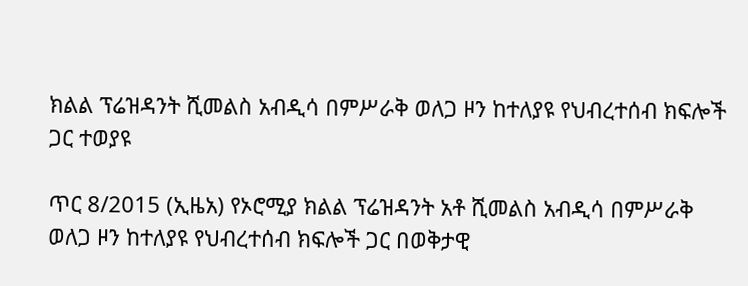ክልል ፕሬዝዳንት ሺመልስ አብዲሳ በምሥራቅ ወለጋ ዞን ከተለያዩ የህብረተሰብ ክፍሎች ጋር ተወያዩ

ጥር 8/2015 (ኢዜአ) የኦሮሚያ ክልል ፕሬዝዳንት አቶ ሺመልስ አብዲሳ በምሥራቅ ወለጋ ዞን ከተለያዩ የህብረተሰብ ክፍሎች ጋር በወቅታዊ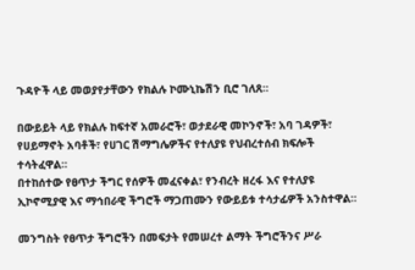ጉዳዮች ላይ መወያየታቸውን የክልሉ ኮሙኒኬሽን ቢሮ ገለጸ።

በውይይት ላይ የክልሉ ከፍተኛ አመራሮች፣ ወታደራዊ መኮንኖች፣ አባ ገዳዎች፣ የሀይማኖት አባቶች፣ የሀገር ሽማግሌዎችና የተለያዩ የህብረተሰብ ክፍሎች ተሳትፈዋል።
በተከሰተው የፀጥታ ችግር የሰዎች መፈናቀል፣ የንብረት ዘረፋ እና የተለያዩ ኢኮኖሚያዊ እና ማኅበራዊ ችግሮች ማጋጠሙን የውይይቱ ተሳታፊዎች አንስተዋል።

መንግስት የፀጥታ ችግሮችን በመፍታት የመሠረተ ልማት ችግሮችንና ሥራ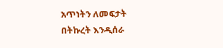አጥነትን ለመፍታት በትኩረት እንዲሰራ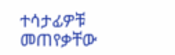ተሳታፊዎቹ መጠየቃቸው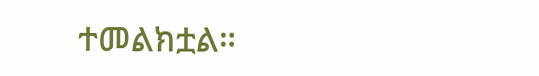ተመልክቷል።